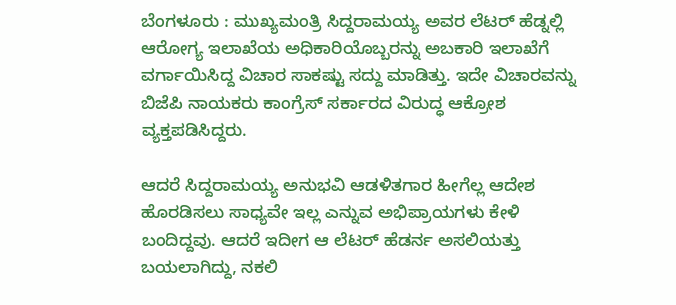ಬೆಂಗಳೂರು : ಮುಖ್ಯಮಂತ್ರಿ ಸಿದ್ದರಾಮಯ್ಯ ಅವರ ಲೆಟರ್ ಹೆಡ್ನಲ್ಲಿ ಆರೋಗ್ಯ ಇಲಾಖೆಯ ಅಧಿಕಾರಿಯೊಬ್ಬರನ್ನು ಅಬಕಾರಿ ಇಲಾಖೆಗೆ ವರ್ಗಾಯಿಸಿದ್ದ ವಿಚಾರ ಸಾಕಷ್ಟು ಸದ್ದು ಮಾಡಿತ್ತು. ಇದೇ ವಿಚಾರವನ್ನು ಬಿಜೆಪಿ ನಾಯಕರು ಕಾಂಗ್ರೆಸ್ ಸರ್ಕಾರದ ವಿರುದ್ಧ ಆಕ್ರೋಶ ವ್ಯಕ್ತಪಡಿಸಿದ್ದರು.

ಆದರೆ ಸಿದ್ದರಾಮಯ್ಯ ಅನುಭವಿ ಆಡಳಿತಗಾರ ಹೀಗೆಲ್ಲ ಆದೇಶ ಹೊರಡಿಸಲು ಸಾಧ್ಯವೇ ಇಲ್ಲ ಎನ್ನುವ ಅಭಿಪ್ರಾಯಗಳು ಕೇಳಿ ಬಂದಿದ್ದವು. ಆದರೆ ಇದೀಗ ಆ ಲೆಟರ್ ಹೆಡರ್ನ ಅಸಲಿಯತ್ತು ಬಯಲಾಗಿದ್ದು, ನಕಲಿ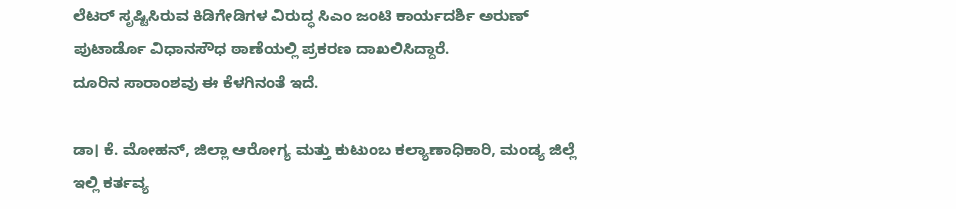ಲೆಟರ್ ಸೃಷ್ಟಿಸಿರುವ ಕಿಡಿಗೇಡಿಗಳ ವಿರುದ್ಧ ಸಿಎಂ ಜಂಟಿ ಕಾರ್ಯದರ್ಶಿ ಅರುಣ್ ಪುಟಾರ್ಡೊ ವಿಧಾನಸೌಧ ಠಾಣೆಯಲ್ಲಿ ಪ್ರಕರಣ ದಾಖಲಿಸಿದ್ದಾರೆ.
ದೂರಿನ ಸಾರಾಂಶವು ಈ ಕೆಳಗಿನಂತೆ ಇದೆ.

ಡಾ। ಕೆ. ಮೋಹನ್, ಜಿಲ್ಲಾ ಆರೋಗ್ಯ ಮತ್ತು ಕುಟುಂಬ ಕಲ್ಯಾಣಾಧಿಕಾರಿ, ಮಂಡ್ಯ ಜಿಲ್ಲೆ ಇಲ್ಲಿ ಕರ್ತವ್ಯ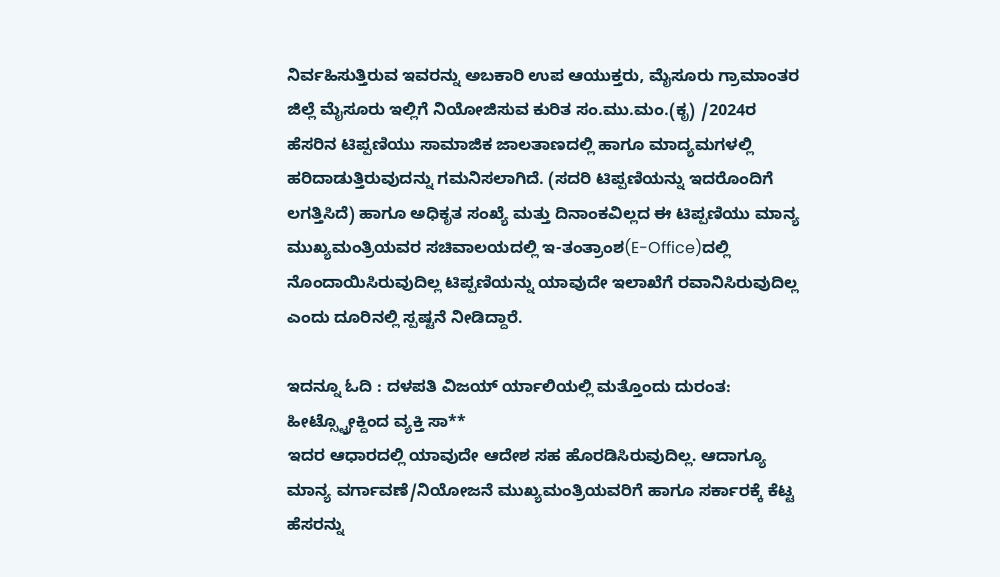ನಿರ್ವಹಿಸುತ್ತಿರುವ ಇವರನ್ನು ಅಬಕಾರಿ ಉಪ ಆಯುಕ್ತರು, ಮೈಸೂರು ಗ್ರಾಮಾಂತರ ಜಿಲ್ಲೆ ಮೈಸೂರು ಇಲ್ಲಿಗೆ ನಿಯೋಜಿಸುವ ಕುರಿತ ಸಂ.ಮು.ಮಂ.(ಕೃ) /2024ರ ಹೆಸರಿನ ಟಿಪ್ಪಣಿಯು ಸಾಮಾಜಿಕ ಜಾಲತಾಣದಲ್ಲಿ ಹಾಗೂ ಮಾದ್ಯಮಗಳಲ್ಲಿ ಹರಿದಾಡುತ್ತಿರುವುದನ್ನು ಗಮನಿಸಲಾಗಿದೆ. (ಸದರಿ ಟಿಪ್ಪಣಿಯನ್ನು ಇದರೊಂದಿಗೆ ಲಗತ್ತಿಸಿದೆ) ಹಾಗೂ ಅಧಿಕೃತ ಸಂಖ್ಯೆ ಮತ್ತು ದಿನಾಂಕವಿಲ್ಲದ ಈ ಟಿಪ್ಪಣಿಯು ಮಾನ್ಯ ಮುಖ್ಯಮಂತ್ರಿಯವರ ಸಚಿವಾಲಯದಲ್ಲಿ ಇ-ತಂತ್ರಾಂಶ(E-Office)ದಲ್ಲಿ ನೊಂದಾಯಿಸಿರುವುದಿಲ್ಲ ಟಿಪ್ಪಣಿಯನ್ನು ಯಾವುದೇ ಇಲಾಖೆಗೆ ರವಾನಿಸಿರುವುದಿಲ್ಲ ಎಂದು ದೂರಿನಲ್ಲಿ ಸ್ಪಷ್ಟನೆ ನೀಡಿದ್ದಾರೆ.

ಇದನ್ನೂ ಓದಿ : ದಳಪತಿ ವಿಜಯ್ ರ್ಯಾಲಿಯಲ್ಲಿ ಮತ್ತೊಂದು ದುರಂತ: ಹೀಟ್ಸ್ಟ್ರೋಕ್ದಿಂದ ವ್ಯಕ್ತಿ ಸಾ**
ಇದರ ಆಧಾರದಲ್ಲಿ ಯಾವುದೇ ಆದೇಶ ಸಹ ಹೊರಡಿಸಿರುವುದಿಲ್ಲ. ಆದಾಗ್ಯೂ ಮಾನ್ಯ ವರ್ಗಾವಣೆ/ನಿಯೋಜನೆ ಮುಖ್ಯಮಂತ್ರಿಯವರಿಗೆ ಹಾಗೂ ಸರ್ಕಾರಕ್ಕೆ ಕೆಟ್ಟ ಹೆಸರನ್ನು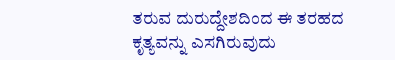ತರುವ ದುರುದ್ದೇಶದಿಂದ ಈ ತರಹದ ಕೃತ್ಯವನ್ನು ಎಸಗಿರುವುದು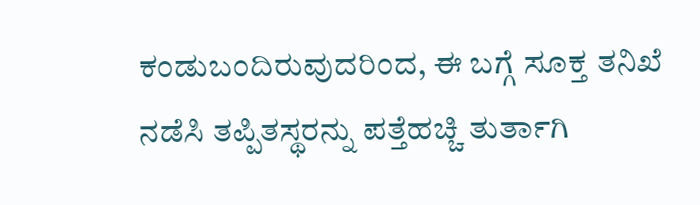ಕಂಡುಬಂದಿರುವುದರಿಂದ, ಈ ಬಗ್ಗೆ ಸೂಕ್ತ ತನಿಖೆ ನಡೆಸಿ ತಪ್ಪಿತಸ್ಥರನ್ನು ಪತ್ತೆಹಚ್ಚಿ ತುರ್ತಾಗಿ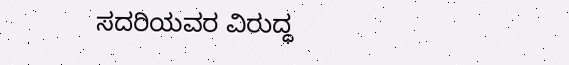ಸದರಿಯವರ ವಿರುದ್ಧ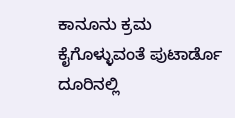ಕಾನೂನು ಕ್ರಮ ಕೈಗೊಳ್ಳುವಂತೆ ಪುಟಾರ್ಡೊ ದೂರಿನಲ್ಲಿ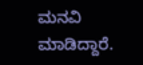ಮನವಿ ಮಾಡಿದ್ದಾರೆ.